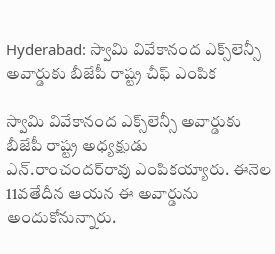Hyderabad: స్వామి వివేకానంద ఎక్స్‌లెన్సీ అవార్డుకు బీజేపీ రాష్ట్ర చీఫ్ ఎంపిక

స్వామి వివేకానంద ఎక్స్‌లెన్సీ అవార్డుకు బీజేపీ రాష్ట్ర అధ్యక్షుడు ఎన్‌.రాంచందర్‌రావు ఎంపికయ్యారు. ఈనెల 11వతేదీన ఆయన ఈ అవార్డును అందుకోనున్నారు.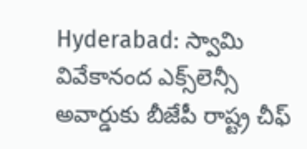Hyderabad: స్వామి వివేకానంద ఎక్స్‌లెన్సీ అవార్డుకు బీజేపీ రాష్ట్ర చీఫ్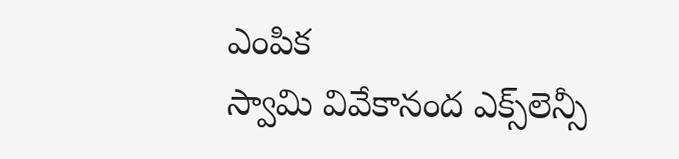ఎంపిక
స్వామి వివేకానంద ఎక్స్‌లెన్సీ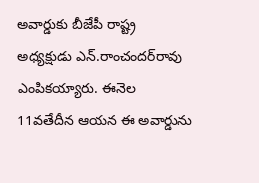అవార్డుకు బీజేపీ రాష్ట్ర అధ్యక్షుడు ఎన్‌.రాంచందర్‌రావు ఎంపికయ్యారు. ఈనెల 11వతేదీన ఆయన ఈ అవార్డును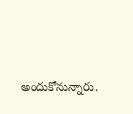అందుకోనున్నారు.